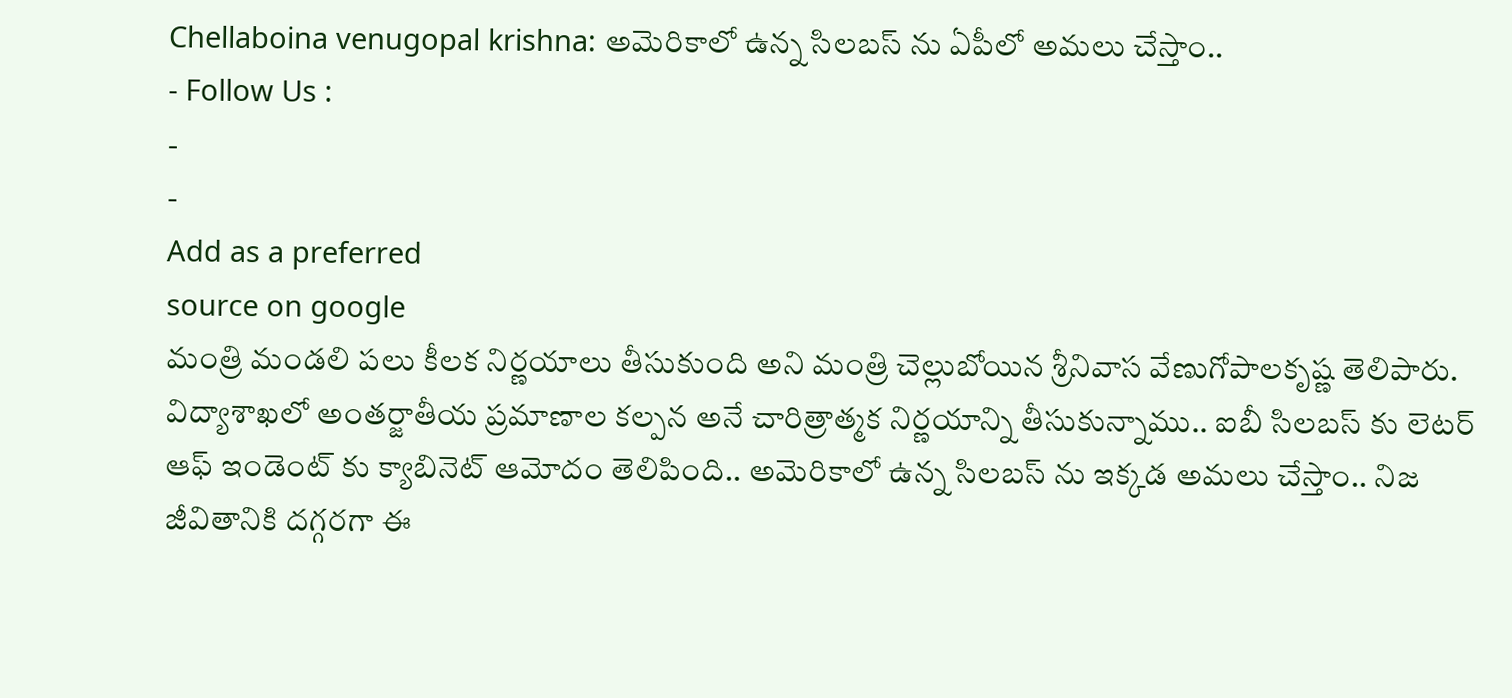Chellaboina venugopal krishna: అమెరికాలో ఉన్న సిలబస్ ను ఏపీలో అమలు చేస్తాం..
- Follow Us :
-
-
Add as a preferred
source on google
మంత్రి మండలి పలు కీలక నిర్ణయాలు తీసుకుంది అని మంత్రి చెల్లుబోయిన శ్రీనివాస వేణుగోపాలకృష్ణ తెలిపారు. విద్యాశాఖలో అంతర్జాతీయ ప్రమాణాల కల్పన అనే చారిత్రాత్మక నిర్ణయాన్ని తీసుకున్నాము.. ఐబీ సిలబస్ కు లెటర్ ఆఫ్ ఇండెంట్ కు క్యాబినెట్ ఆమోదం తెలిపింది.. అమెరికాలో ఉన్న సిలబస్ ను ఇక్కడ అమలు చేస్తాం.. నిజ జీవితానికి దగ్గరగా ఈ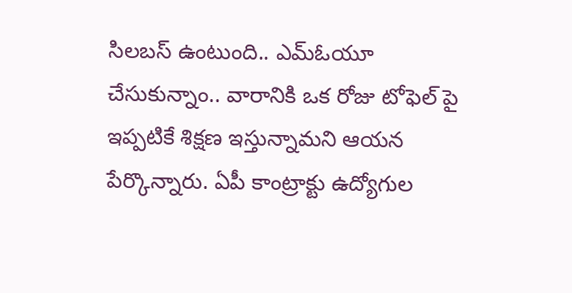సిలబస్ ఉంటుంది.. ఎమ్ఓయూ చేసుకున్నాం.. వారానికి ఒక రోజు టోఫెల్ పై ఇప్పటికే శిక్షణ ఇస్తున్నామని ఆయన పేర్కొన్నారు. ఏపీ కాంట్రాక్టు ఉద్యోగుల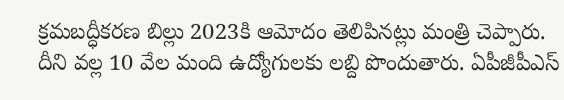క్రమబద్ధీకరణ బిల్లు 2023కి ఆమోదం తెలిపినట్లు మంత్రి చెప్పారు. దీని వల్ల 10 వేల మంది ఉద్యోగులకు లబ్ది పొందుతారు. ఏపీజీపీఎస్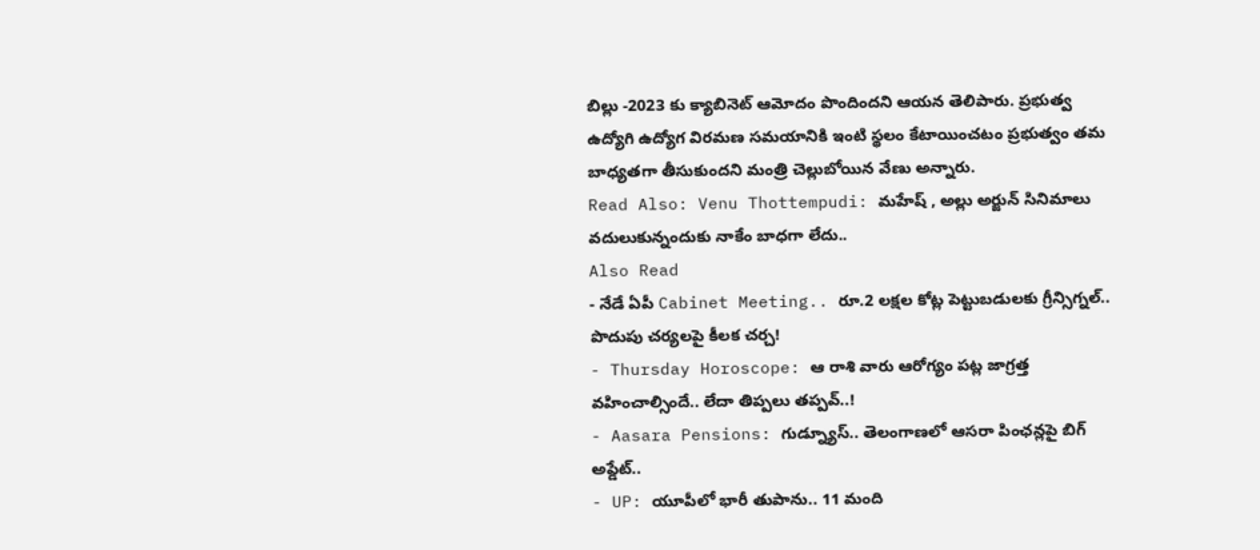బిల్లు -2023 కు క్యాబినెట్ ఆమోదం పొందిందని ఆయన తెలిపారు. ప్రభుత్వ ఉద్యోగి ఉద్యోగ విరమణ సమయానికి ఇంటి స్థలం కేటాయించటం ప్రభుత్వం తమ బాధ్యతగా తీసుకుందని మంత్రి చెల్లుబోయిన వేణు అన్నారు.
Read Also: Venu Thottempudi: మహేష్ , అల్లు అర్జున్ సినిమాలు వదులుకున్నందుకు నాకేం బాధగా లేదు..
Also Read
- నేడే ఏపీ Cabinet Meeting.. రూ.2 లక్షల కోట్ల పెట్టుబడులకు గ్రీన్సిగ్నల్.. పొదుపు చర్యలపై కీలక చర్చ!
- Thursday Horoscope: ఆ రాశి వారు ఆరోగ్యం పట్ల జాగ్రత్త వహించాల్సిందే.. లేదా తిప్పలు తప్పవ్..!
- Aasara Pensions: గుడ్న్యూస్.. తెలంగాణలో ఆసరా పింఛన్లపై బిగ్ అప్డేట్..
- UP: యూపీలో భారీ తుపాను.. 11 మంది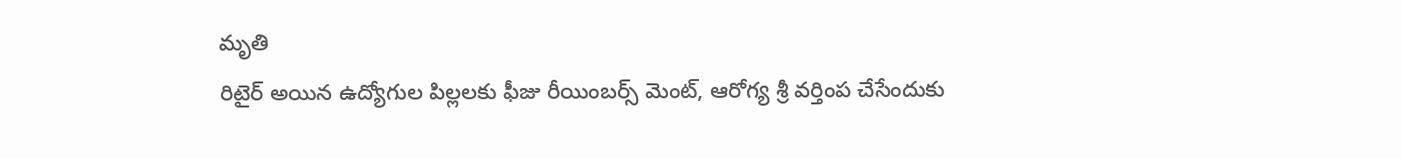మృతి
రిటైర్ అయిన ఉద్యోగుల పిల్లలకు ఫీజు రీయింబర్స్ మెంట్, ఆరోగ్య శ్రీ వర్తింప చేసేందుకు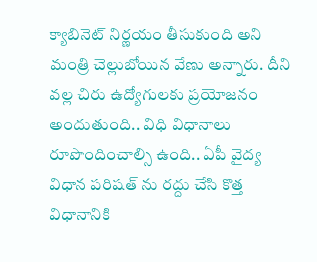క్యాబినెట్ నిర్ణయం తీసుకుంది అని మంత్రి చెల్లుబోయిన వేణు అన్నారు. దీని వల్ల చిరు ఉద్యోగులకు ప్రయోజనం అందుతుంది.. విధి విధానాలు రూపొందించాల్సి ఉంది.. ఏపీ వైద్య విధాన పరిషత్ ను రద్దు చేసి కొత్త విధానానికి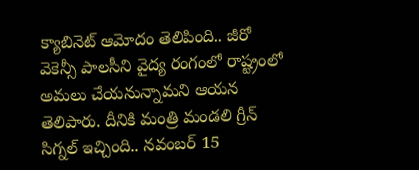క్యాబినెట్ ఆమోదం తెలిపింది.. జీరో వెకెన్సీ పాలసీని వైద్య రంగంలో రాష్ట్రంలో అమలు చేయనున్నామని ఆయన తెలిపారు. దీనికి మంత్రి మండలి గ్రీన్ సిగ్నల్ ఇచ్చింది.. నవంబర్ 15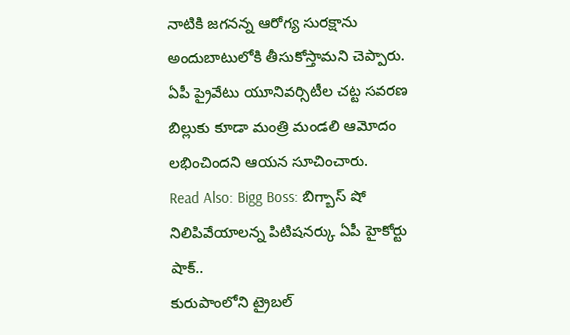నాటికి జగనన్న ఆరోగ్య సురక్షాను అందుబాటులోకి తీసుకోస్తామని చెప్పారు. ఏపీ ప్రైవేటు యూనివర్సిటీల చట్ట సవరణ బిల్లుకు కూడా మంత్రి మండలి ఆమోదం లభించిందని ఆయన సూచించారు.
Read Also: Bigg Boss: బిగ్బాస్ షో నిలిపివేయాలన్న పిటిషనర్కు ఏపీ హైకోర్టు షాక్..
కురుపాంలోని ట్రైబల్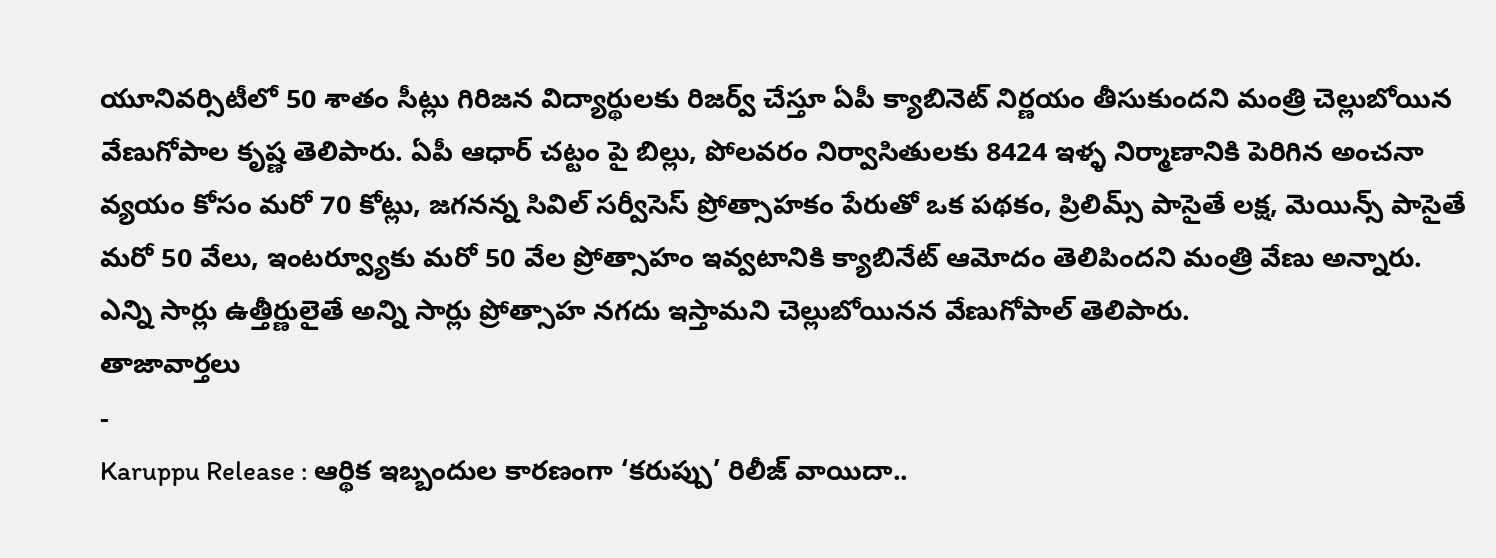యూనివర్సిటీలో 50 శాతం సీట్లు గిరిజన విద్యార్థులకు రిజర్వ్ చేస్తూ ఏపీ క్యాబినెట్ నిర్ణయం తీసుకుందని మంత్రి చెల్లుబోయిన వేణుగోపాల కృష్ణ తెలిపారు. ఏపీ ఆధార్ చట్టం పై బిల్లు, పోలవరం నిర్వాసితులకు 8424 ఇళ్ళ నిర్మాణానికి పెరిగిన అంచనా వ్యయం కోసం మరో 70 కోట్లు, జగనన్న సివిల్ సర్వీసెస్ ప్రోత్సాహకం పేరుతో ఒక పథకం, ప్రిలిమ్స్ పాసైతే లక్ష, మెయిన్స్ పాసైతే మరో 50 వేలు, ఇంటర్వ్యూకు మరో 50 వేల ప్రోత్సాహం ఇవ్వటానికి క్యాబినేట్ ఆమోదం తెలిపిందని మంత్రి వేణు అన్నారు. ఎన్ని సార్లు ఉత్తీర్ణులైతే అన్ని సార్లు ప్రోత్సాహ నగదు ఇస్తామని చెల్లుబోయినన వేణుగోపాల్ తెలిపారు.
తాజావార్తలు
-
Karuppu Release : ఆర్థిక ఇబ్బందుల కారణంగా ‘కరుప్పు’ రిలీజ్ వాయిదా..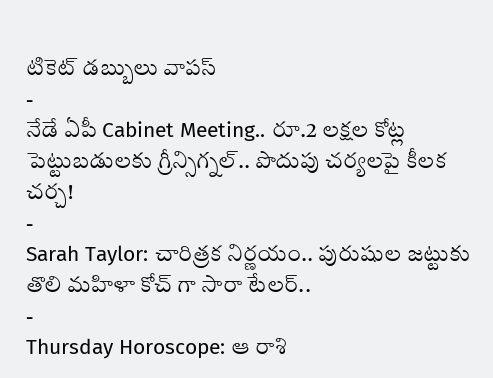టికెట్ డబ్బులు వాపస్
-
నేడే ఏపీ Cabinet Meeting.. రూ.2 లక్షల కోట్ల పెట్టుబడులకు గ్రీన్సిగ్నల్.. పొదుపు చర్యలపై కీలక చర్చ!
-
Sarah Taylor: చారిత్రక నిర్ణయం.. పురుషుల జట్టుకు తొలి మహిళా కోచ్ గా సారా టేలర్..
-
Thursday Horoscope: ఆ రాశి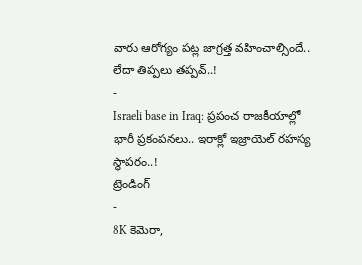వారు ఆరోగ్యం పట్ల జాగ్రత్త వహించాల్సిందే.. లేదా తిప్పలు తప్పవ్..!
-
Israeli base in Iraq: ప్రపంచ రాజకీయాల్లో భారీ ప్రకంపనలు.. ఇరాక్లో ఇజ్రాయెల్ రహస్య స్థాపరం..!
ట్రెండింగ్
-
8K కెమెరా,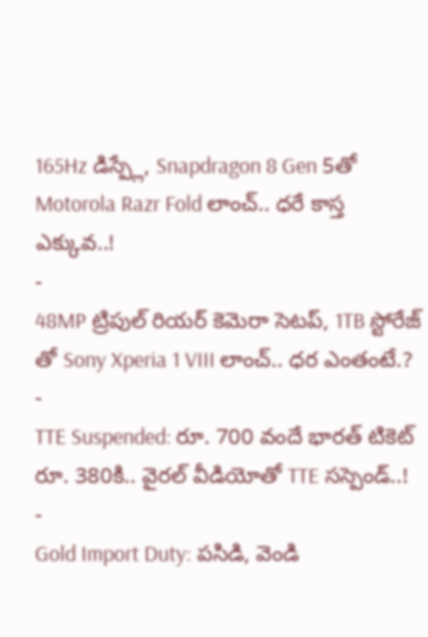165Hz డిస్ప్లే, Snapdragon 8 Gen 5తో Motorola Razr Fold లాంచ్.. ధరే కాస్త ఎక్కువ..!
-
48MP ట్రిపుల్ రియర్ కెమెరా సెటప్, 1TB స్టోరేజ్ తో Sony Xperia 1 VIII లాంచ్.. ధర ఎంతంటే.?
-
TTE Suspended: రూ. 700 వందే భారత్ టికెట్ రూ. 380కి.. వైరల్ వీడియోతో TTE సస్పెండ్..!
-
Gold Import Duty: పసిడి, వెండి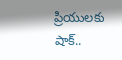ప్రియులకు షాక్..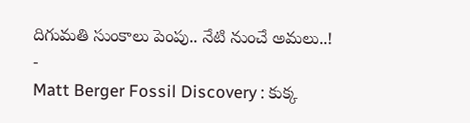దిగుమతి సుంకాలు పెంపు.. నేటి నుంచే అమలు..!
-
Matt Berger Fossil Discovery : కుక్క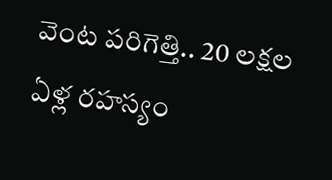వెంట పరిగెత్తి.. 20 లక్షల ఏళ్ల రహస్యం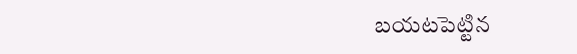బయటపెట్టిన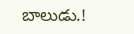బాలుడు.!